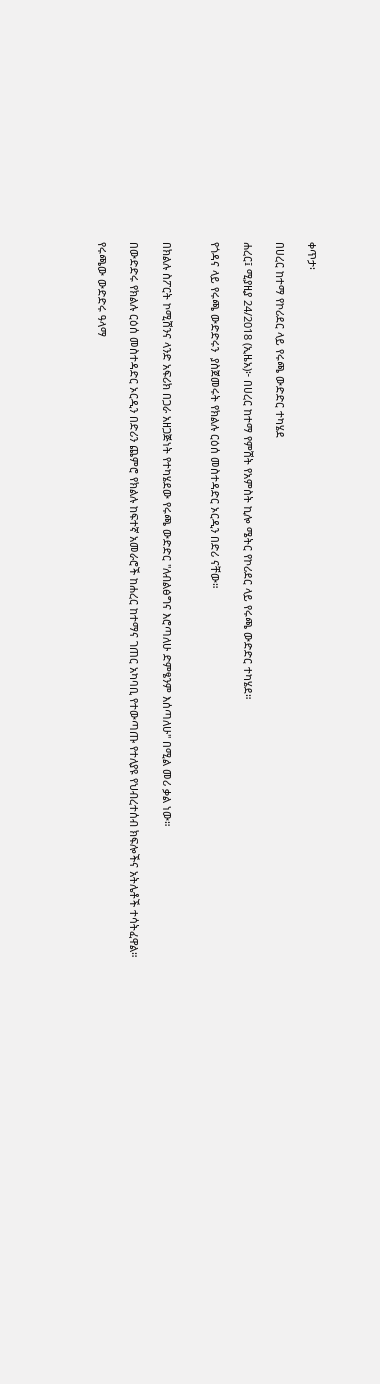ቀጥታ፡

በሀረር ከተማ የኮሪደር ላይ የሩጫ ውድድር ተካሄደ

ሐረር፤ ሚያዚያ 24/2018 (ኢዜአ)፦ በሀረር ከተማ የምሽት የአምስት ኪሎ ሜትር የኮሪደር ላይ የሩጫ ውድድር ተካሄደ።

የጎዳና ላይ የሩጫ ውድድሩን  ያስጀመሩት የክልሉ ርዕሰ መስተዳድር ኦርዲን በድሪ ናቸው።


በክልሉ ስፖርት ኮሚሽንና ላንድ አፍሪክ በጋራ አዘጋጅነት የተካሄደው የሩጫ ውድድር "ለብልፅግና እሮጣለሁ ድምፄንም እሰጣለሁ" በሚል መሪ ቃል ነው።

በውድድሩ የክልሉ ርዕሰ መስተዳድር ኦርዲን በድሪን ጨምሮ የክልሉ ከፍተኛ አመራሮች ከሐረር ከተማና ገጠር አካባቢ የተውጣጡ የተለያዩ የህብረተሰብ ክፍሎችና አትሌቶች ተሳትፈዋል።

የሩጫው ውድድሩ ዓላማ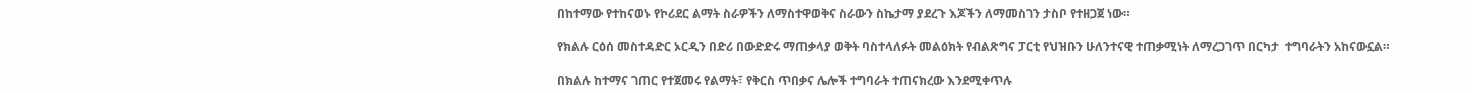በከተማው የተከናወኑ የኮሪደር ልማት ስራዎችን ለማስተዋወቅና ስራውን ስኬታማ ያደረጉ እጆችን ለማመስገን ታስቦ የተዘጋጀ ነው።

የክልሉ ርዕሰ መስተዳድር ኦርዲን በድሪ በውድድሩ ማጠቃላያ ወቅት ባስተላለፉት መልዕክት የብልጽግና ፓርቲ የህዝቡን ሁለንተናዊ ተጠቃሚነት ለማረጋገጥ በርካታ  ተግባራትን አከናውኗል።

በክልሉ ከተማና ገጠር የተጀመሩ የልማት፣ የቅርስ ጥበቃና ሌሎች ተግባራት ተጠናክረው እንደሚቀጥሉ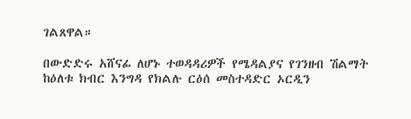ገልጸዋል።

በውድድሩ አሸናፊ ለሆኑ ተወዳዳሪዎች የሜዳልያና የገንዘብ ሽልማት ከዕለቱ ክብር እንግዳ የክልሉ ርዕሰ መስተዳድር ኦርዲን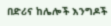በድሪና ከሌሎች እንግዶች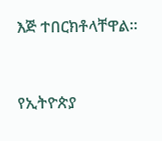እጅ ተበርክቶላቸዋል።



የኢትዮጵያ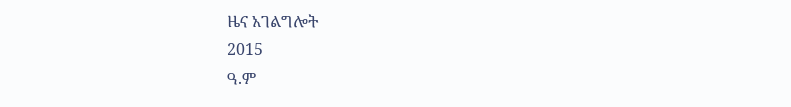ዜና አገልግሎት
2015
ዓ.ም